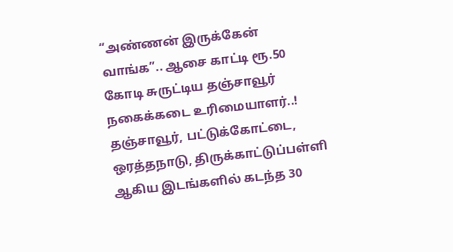“அண்ணன் இருக்கேன் வாங்க”.. ஆசை காட்டி ரூ.50 கோடி சுருட்டிய தஞ்சாவூர் நகைக்கடை உரிமையாளர்..!
தஞ்சாவூர், பட்டுக்கோட்டை, ஒரத்தநாடு, திருக்காட்டுப்பள்ளி ஆகிய இடங்களில் கடந்த 30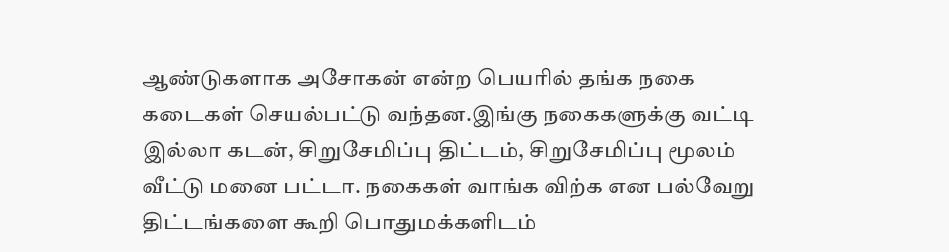ஆண்டுகளாக அசோகன் என்ற பெயரில் தங்க நகை கடைகள் செயல்பட்டு வந்தன.இங்கு நகைகளுக்கு வட்டி இல்லா கடன், சிறுசேமிப்பு திட்டம், சிறுசேமிப்பு மூலம் வீட்டு மனை பட்டா. நகைகள் வாங்க விற்க என பல்வேறு திட்டங்களை கூறி பொதுமக்களிடம்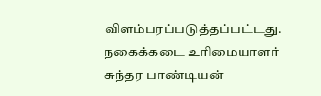விளம்பரப்படுத்தப்பட்டது. நகைக்கடை உரிமையாளர் சுந்தர பாண்டியன்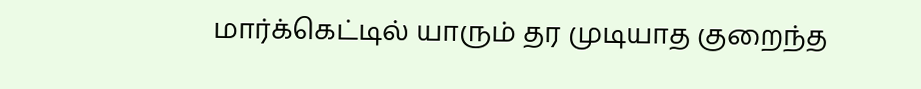மார்க்கெட்டில் யாரும் தர முடியாத குறைந்த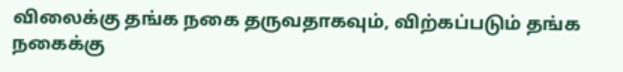விலைக்கு தங்க நகை தருவதாகவும், விற்கப்படும் தங்க நகைக்கு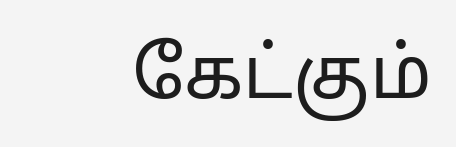கேட்கும்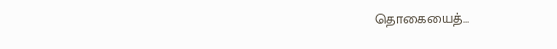தொகையைத்…